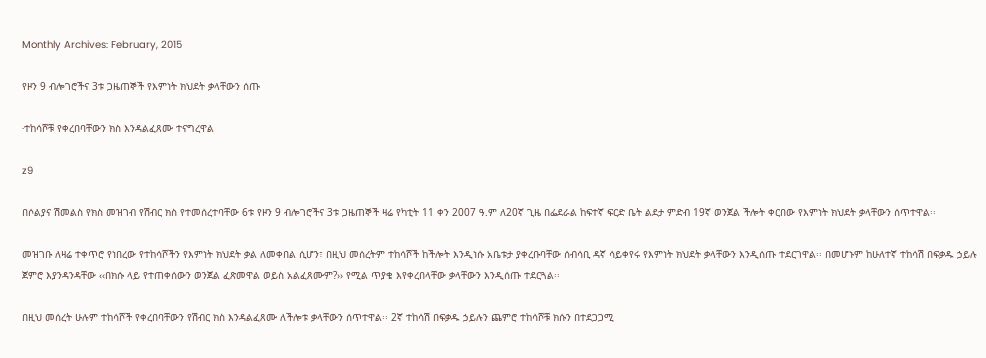Monthly Archives: February, 2015

የዞን 9 ብሎገሮችና 3ቱ ጋዜጠኞች የእምነት ክህደት ቃላቸውን ሰጡ

∙ተከሳሾቹ የቀረበባቸውን ክስ እንዳልፈጸሙ ተናግረዋል

z9

በሶልያና ሽመልስ የክስ መዝገብ የሽብር ክስ የተመሰረተባቸው 6ቱ የዞን 9 ብሎገሮችና 3ቱ ጋዜጠኞች ዛሬ የካቲት 11 ቀን 2007 ዓ.ም ለ20ኛ ጊዜ በፌደራል ከፍተኛ ፍርድ ቤት ልደታ ምድብ 19ኛ ወንጀል ችሎት ቀርበው የእምነት ክህደት ቃላቸውን ሰጥተዋል፡፡

መዝገቡ ለዛሬ ተቀጥሮ የነበረው የተከሳሾችን የእምነት ክህደት ቃል ለመቀበል ሲሆን፣ በዚህ መሰረትም ተከሳሾች ከችሎት እንዲነሱ አቤቱታ ያቀረቡባቸው ሰብሳቢ ዳኛ ሳይቀየሩ የእምነት ክህደት ቃላቸውን እንዲሰጡ ተደርገዋል፡፡ በመሆኑም ከሁለተኛ ተከሳሽ በፍቃዱ ኃይሉ ጀምሮ እያንዳንዳቸው ‹‹በክሱ ላይ የተጠቀሰውን ወንጀል ፈጽመዋል ወይስ አልፈጸሙም?›› የሚል ጥያቄ እየቀረበላቸው ቃላቸውን እንዲሰጡ ተደርጓል፡፡

በዚህ መሰረት ሁሉም ተከሳሾች የቀረበባቸውን የሽብር ክስ እንዳልፈጸሙ ለችሎቱ ቃላቸውን ሰጥተዋል፡፡ 2ኛ ተከሳሽ በፍቃዱ ኃይሉን ጨምሮ ተከሳሾቹ ክሱን በተደጋጋሚ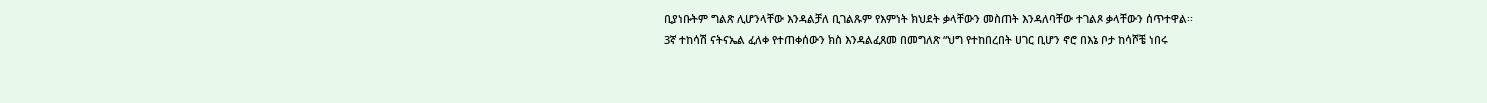ቢያነቡትም ግልጽ ሊሆንላቸው እንዳልቻለ ቢገልጹም የእምነት ክህደት ቃላቸውን መስጠት እንዳለባቸው ተገልጾ ቃላቸውን ሰጥተዋል፡፡
3ኛ ተከሳሽ ናትናኤል ፈለቀ የተጠቀሰውን ክስ እንዳልፈጸመ በመግለጽ “ህግ የተከበረበት ሀገር ቢሆን ኖሮ በእኔ ቦታ ከሳሾቼ ነበሩ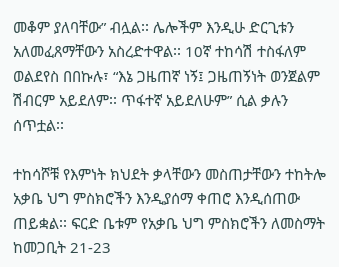መቆም ያለባቸው” ብሏል፡፡ ሌሎችም እንዲሁ ድርጊቱን አለመፈጸማቸውን አስረድተዋል፡፡ 10ኛ ተከሳሽ ተስፋለም ወልደየስ በበኩሉ፣ “እኔ ጋዜጠኛ ነኝ፤ ጋዜጠኝነት ወንጀልም ሽብርም አይደለም፡፡ ጥፋተኛ አይደለሁም” ሲል ቃሉን ሰጥቷል፡፡

ተከሳሾቹ የእምነት ክህደት ቃላቸውን መስጠታቸውን ተከትሎ አቃቤ ህግ ምስክሮችን እንዲያሰማ ቀጠሮ እንዲሰጠው ጠይቋል፡፡ ፍርድ ቤቱም የአቃቤ ህግ ምስክሮችን ለመስማት ከመጋቢት 21-23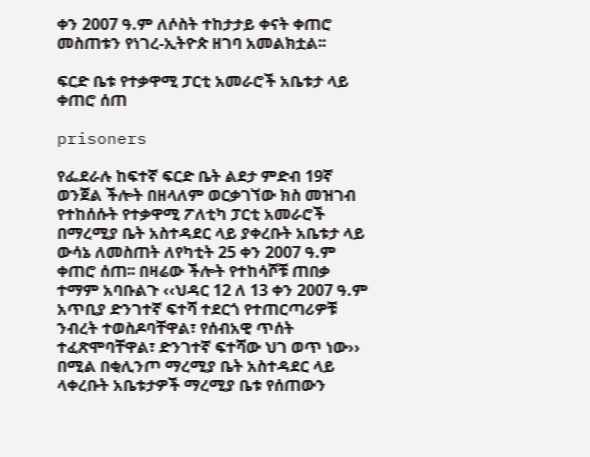ቀን 2007 ዓ.ም ለሶስት ተከታታይ ቀናት ቀጠሮ መስጠቱን የነገረ-ኢትዮጵ ዘገባ አመልክቷል፡፡

ፍርድ ቤቱ የተቃዋሚ ፓርቲ አመራሮች አቤቱታ ላይ ቀጠሮ ሰጠ

prisoners

የፌደራሉ ከፍተኛ ፍርድ ቤት ልደታ ምድብ 19ኛ ወንጀል ችሎት በዘላለም ወርቃገኘው ክስ መዝገብ የተከሰሱት የተቃዋሚ ፖለቲካ ፓርቲ አመራሮች በማረሚያ ቤት አስተዳደር ላይ ያቀረቡት አቤቱታ ላይ ውሳኔ ለመስጠት ለየካቲት 25 ቀን 2007 ዓ.ም ቀጠሮ ሰጠ፡፡ በዛሬው ችሎት የተከሳሾቹ ጠበቃ ተማም አባቡልጉ ‹‹ህዳር 12 ለ 13 ቀን 2007 ዓ.ም አጥቢያ ድንገተኛ ፍተሻ ተደርጎ የተጠርጣሪዎቹ ንብረት ተወስዶባቸዋል፣ የሰብአዊ ጥሰት ተፈጽሞባቸዋል፣ ድንገተኛ ፍተሻው ህገ ወጥ ነው›› በሚል በቂሊንጦ ማረሚያ ቤት አስተዳደር ላይ ላቀረቡት አቤቱታዎች ማረሚያ ቤቱ የሰጠውን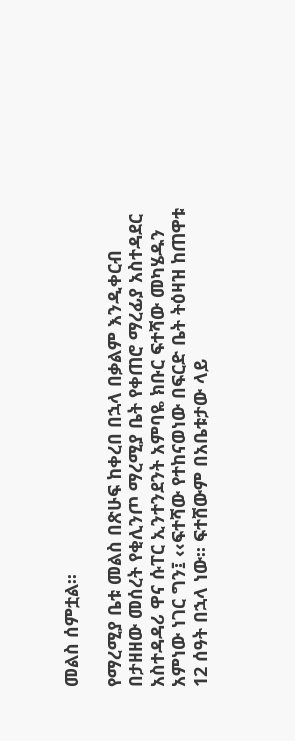መልስ ሰምቷል፡፡

የማረሚያ ቤቱ መልስ በጽሁፍ ከቀረበ በኋላ በቃልም እንዲቀርብ በታዘዘው መሰረት የቂሊንጦ ማረሚያ ቤት የቀጠሮ ማረፊያ አስተዳደር አስተዳዳሪ ዋና ሱፐር ኢንተንደንት አምባዬ ክቡር ፍተሻው መካሄዱን አምነው ነገር ግን፤ ‹‹ፍተሻው የተከናወነው በፍርድ ቤት ትዕዛዝ ከጠዋቱ 12 ሰዓት በኋላ ነው፡፡ ፍተሸውም በአቤቱታው ላይ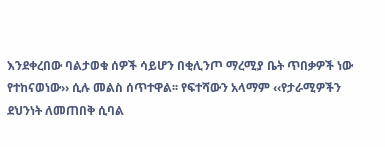እንደቀረበው ባልታወቁ ሰዎች ሳይሆን በቂሊንጦ ማረሚያ ቤት ጥበቃዎች ነው የተከናወነው›› ሲሉ መልስ ሰጥተዋል፡፡ የፍተሻውን አላማም ‹‹የታራሚዎችን ደህንነት ለመጠበቅ ሲባል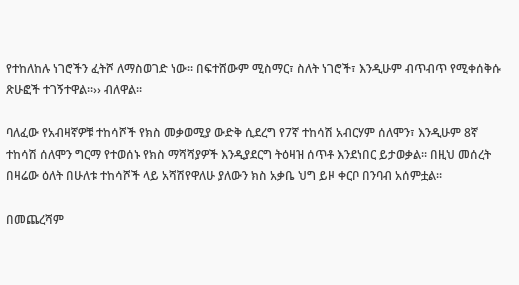የተከለከሉ ነገሮችን ፈትሾ ለማስወገድ ነው፡፡ በፍተሸውም ሚስማር፣ ስለት ነገሮች፣ እንዲሁም ብጥብጥ የሚቀሰቅሱ ጽሁፎች ተገኝተዋል፡፡›› ብለዋል፡፡

ባለፈው የአብዛኛዎቹ ተከሳሾች የክስ መቃወሚያ ውድቅ ሲደረግ የ7ኛ ተከሳሽ አብርሃም ሰለሞን፣ እንዲሁም 8ኛ ተከሳሽ ሰለሞን ግርማ የተወሰኑ የክስ ማሻሻያዎች እንዲያደርግ ትዕዛዝ ሰጥቶ እንደነበር ይታወቃል፡፡ በዚህ መሰረት በዛሬው ዕለት በሁለቱ ተከሳሾች ላይ አሻሽየዋለሁ ያለውን ክስ አቃቤ ህግ ይዞ ቀርቦ በንባብ አሰምቷል፡፡

በመጨረሻም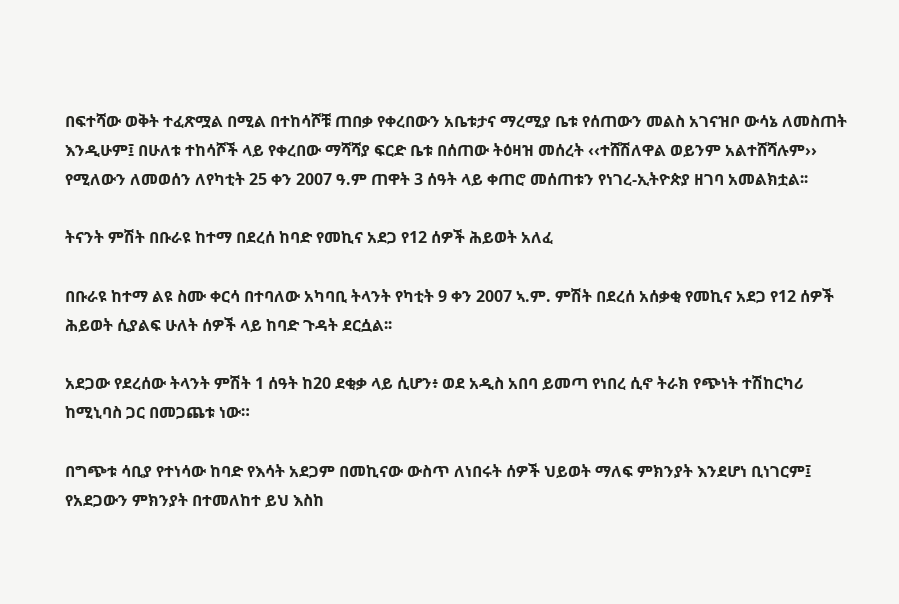በፍተሻው ወቅት ተፈጽሟል በሚል በተከሳሾቹ ጠበቃ የቀረበውን አቤቱታና ማረሚያ ቤቱ የሰጠውን መልስ አገናዝቦ ውሳኔ ለመስጠት እንዲሁም፤ በሁለቱ ተከሳሾች ላይ የቀረበው ማሻሻያ ፍርድ ቤቱ በሰጠው ትዕዛዝ መሰረት ‹‹ተሸሽለዋል ወይንም አልተሸሻሉም›› የሚለውን ለመወሰን ለየካቲት 25 ቀን 2007 ዓ.ም ጠዋት 3 ሰዓት ላይ ቀጠሮ መሰጠቱን የነገረ-ኢትዮጵያ ዘገባ አመልክቷል፡፡

ትናንት ምሽት በቡራዩ ከተማ በደረሰ ከባድ የመኪና አደጋ የ12 ሰዎች ሕይወት አለፈ

በቡራዩ ከተማ ልዩ ስሙ ቀርሳ በተባለው አካባቢ ትላንት የካቲት 9 ቀን 2007 ኣ.ም. ምሽት በደረሰ አሰቃቂ የመኪና አደጋ የ12 ሰዎች ሕይወት ሲያልፍ ሁለት ሰዎች ላይ ከባድ ጉዳት ደርሷል፡፡

አደጋው የደረሰው ትላንት ምሽት 1 ሰዓት ከ20 ደቂቃ ላይ ሲሆን፥ ወደ አዲስ አበባ ይመጣ የነበረ ሲኖ ትራክ የጭነት ተሽከርካሪ ከሚኒባስ ጋር በመጋጨቱ ነው።

በግጭቱ ሳቢያ የተነሳው ከባድ የእሳት አደጋም በመኪናው ውስጥ ለነበሩት ሰዎች ህይወት ማለፍ ምክንያት እንደሆነ ቢነገርም፤ የአደጋውን ምክንያት በተመለከተ ይህ እስከ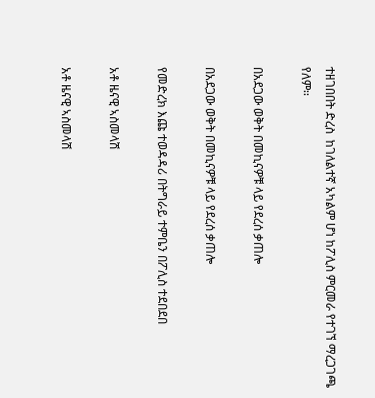ተዘገበበት ድረስ  ከገለልተኛ አካልም ሆነ ከፖሊስ ምርመራ የተገኘ ማረጋገጫ የለም፡፡

በአደጋው ወቅት በመኪናዎቹ ላይ የደረሰ ቃጠሎ

በአደጋው ወቅት በመኪናዎቹ ላይ የደረሰ ቃጠሎ

የመድረክ እጩ ተወዳዳሪ በትግራይ ተምቤን በፖሊስ ተደበደበ

አቶ ዜናዊ ኣስመላሽ

አቶ ዜናዊ ኣስመላሽ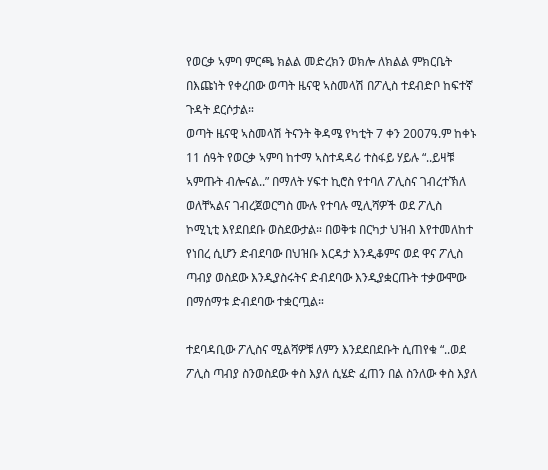የወርቃ ኣምባ ምርጫ ክልል መድረክን ወክሎ ለክልል ምክርቤት በእጩነት የቀረበው ወጣት ዜናዊ ኣስመላሽ በፖሊስ ተደብድቦ ከፍተኛ ጉዳት ደርሶታል።
ወጣት ዜናዊ ኣስመላሽ ትናንት ቅዳሜ የካቲት 7 ቀን 2007ዓ.ም ከቀኑ 11 ሰዓት የወርቃ ኣምባ ከተማ ኣስተዳዳሪ ተስፋይ ሃይሉ “..ይዛቹ ኣምጡት ብሎናል..” በማለት ሃፍተ ኪሮስ የተባለ ፖሊስና ገብረተኽለ ወለቸኣልና ገብረጀወርግስ ሙሉ የተባሉ ሚሊሻዎች ወደ ፖሊስ ኮሚኒቲ እየደበደቡ ወስደውታል። በወቅቱ በርካታ ህዝብ እየተመለከተ የነበረ ሲሆን ድብደባው በህዝቡ እርዳታ እንዲቆምና ወደ ዋና ፖሊስ ጣብያ ወስደው እንዲያስሩትና ድብደባው እንዲያቋርጡት ተቃውሞው በማሰማቱ ድብደባው ተቋርጧል።

ተደባዳቢው ፖሊስና ሚልሻዎቹ ለምን እንደደበደቡት ሲጠየቁ “..ወደ ፖሊስ ጣብያ ስንወስደው ቀስ እያለ ሲሄድ ፈጠን በል ስንለው ቀስ እያለ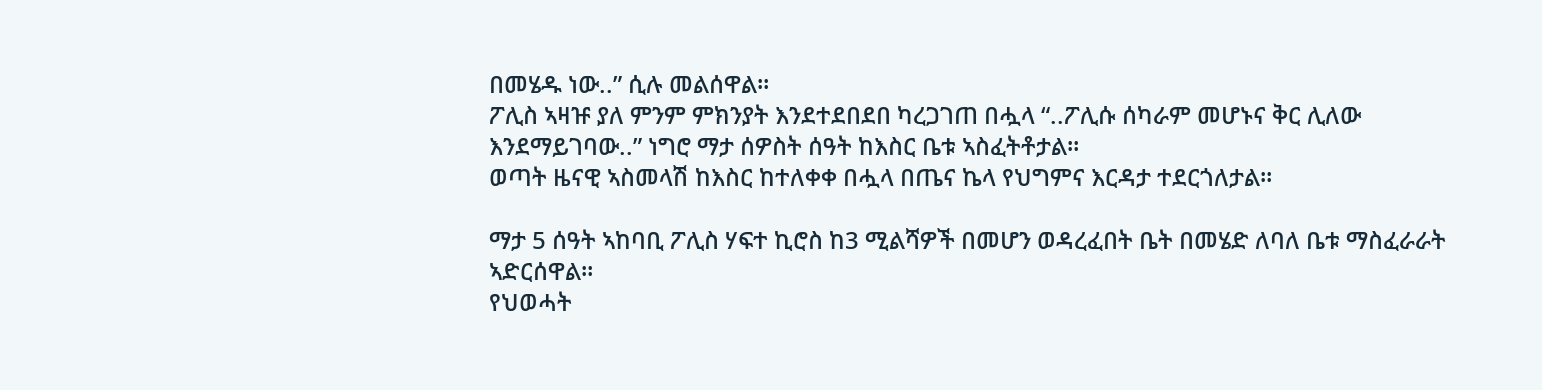በመሄዱ ነው..” ሲሉ መልሰዋል።
ፖሊስ ኣዛዡ ያለ ምንም ምክንያት እንደተደበደበ ካረጋገጠ በሗላ “..ፖሊሱ ሰካራም መሆኑና ቅር ሊለው እንደማይገባው..” ነግሮ ማታ ሰዎስት ሰዓት ከእስር ቤቱ ኣስፈትቶታል።
ወጣት ዜናዊ ኣስመላሽ ከእስር ከተለቀቀ በሗላ በጤና ኬላ የህግምና እርዳታ ተደርጎለታል።

ማታ 5 ሰዓት ኣከባቢ ፖሊስ ሃፍተ ኪሮስ ከ3 ሚልሻዎች በመሆን ወዳረፈበት ቤት በመሄድ ለባለ ቤቱ ማስፈራራት ኣድርሰዋል።
የህወሓት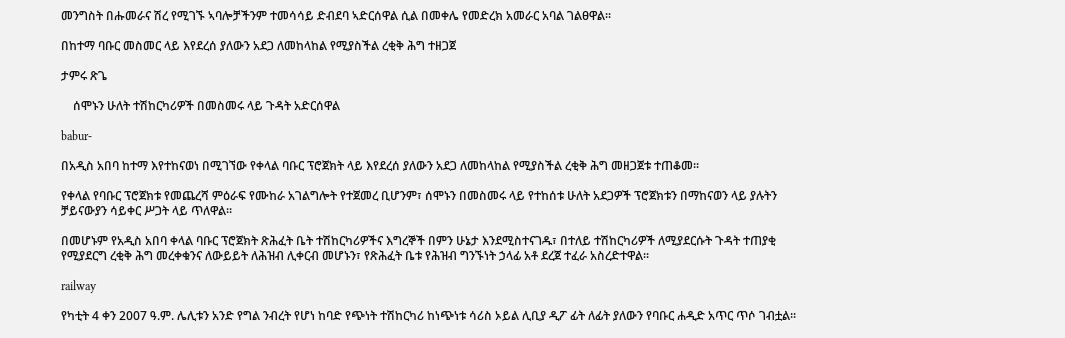መንግስት በሑመራና ሽረ የሚገኙ ኣባሎቻችንም ተመሳሳይ ድብደባ ኣድርሰዋል ሲል በመቀሌ የመድረክ አመራር አባል ገልፀዋል፡፡

በከተማ ባቡር መስመር ላይ እየደረሰ ያለውን አደጋ ለመከላከል የሚያስችል ረቂቅ ሕግ ተዘጋጀ

ታምሩ ጽጌ

    ሰሞኑን ሁለት ተሽከርካሪዎች በመስመሩ ላይ ጉዳት አድርሰዋል

babur-

በአዲስ አበባ ከተማ እየተከናወነ በሚገኘው የቀላል ባቡር ፕሮጀክት ላይ እየደረሰ ያለውን አደጋ ለመከላከል የሚያስችል ረቂቅ ሕግ መዘጋጀቱ ተጠቆመ፡፡

የቀላል የባቡር ፕሮጀክቱ የመጨረሻ ምዕራፍ የሙከራ አገልግሎት የተጀመረ ቢሆንም፣ ሰሞኑን በመስመሩ ላይ የተከሰቱ ሁለት አደጋዎች ፕሮጀክቱን በማከናወን ላይ ያሉትን ቻይናውያን ሳይቀር ሥጋት ላይ ጥለዋል፡፡

በመሆኑም የአዲስ አበባ ቀላል ባቡር ፕሮጀክት ጽሕፈት ቤት ተሽከርካሪዎችና እግረኞች በምን ሁኔታ እንደሚስተናገዱ፣ በተለይ ተሽከርካሪዎች ለሚያደርሱት ጉዳት ተጠያቂ የሚያደርግ ረቂቅ ሕግ መረቀቁንና ለውይይት ለሕዝብ ሊቀርብ መሆኑን፣ የጽሕፈት ቤቱ የሕዝብ ግንኙነት ኃላፊ አቶ ደረጀ ተፈራ አስረድተዋል፡፡

railway

የካቲት 4 ቀን 2007 ዓ.ም. ሌሊቱን አንድ የግል ንብረት የሆነ ከባድ የጭነት ተሽከርካሪ ከነጭነቱ ሳሪስ ኦይል ሊቢያ ዲፖ ፊት ለፊት ያለውን የባቡር ሐዲድ አጥር ጥሶ ገብቷል፡፡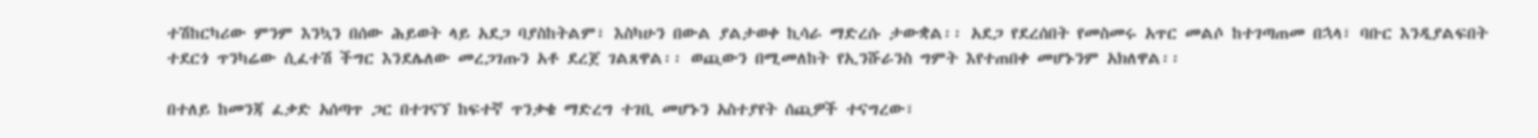ተሽከርካሪው ምንም እንኳን በሰው ሕይወት ላይ አደጋ ባያስከትልም፣ እስካሁን በውል ያልታወቀ ኪሳራ ማድረሱ ታውቋል፡፡ አደጋ የደረሰበት የመስመሩ አጥር መልሶ ከተገጣጠመ በኋላ፣ ባቡር እንዲያልፍበት ተደርጎ ጥንካሬው ሲፈተሽ ችግር እንደሌለው መረጋገጡን አቶ ደረጀ ገልጸዋል፡፡ ወጪውን በሚመለከት የኢንሹራንስ ግምት እየተጠበቀ መሆኑንም አክለዋል፡፡

በተለይ ከመንጃ ፈቃድ አሰጣጥ ጋር በተገናኘ ከፍተኛ ጥንቃቄ ማድረግ ተገቢ መሆኑን አስተያየት ሰጪዎች ተናግረው፣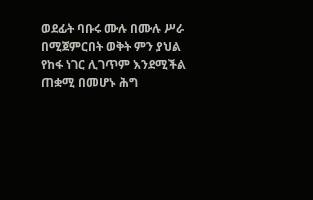ወደፊት ባቡሩ ሙሉ በሙሉ ሥራ በሚጀምርበት ወቅት ምን ያህል የከፋ ነገር ሊገጥም እንደሚችል ጠቋሚ በመሆኑ ሕግ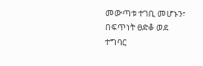መውጣቱ ተገቢ መሆኑን፣ በፍጥነት ፀድቆ ወደ ተግባር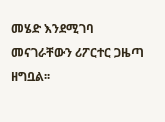መሄድ እንደሚገባ መናገራቸውን ሪፖርተር ጋዜጣ ዘግቧል፡፡